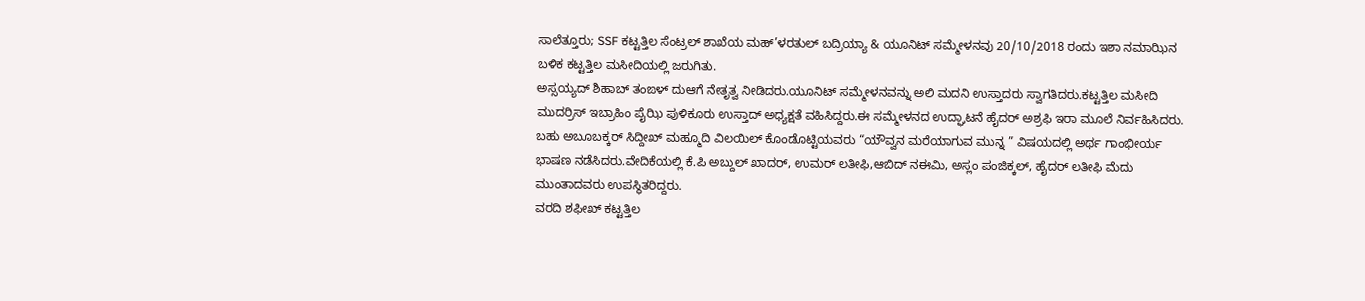ಸಾಲೆತ್ತೂರು; SSF ಕಟ್ಟತ್ತಿಲ ಸೆಂಟ್ರಲ್ ಶಾಖೆಯ ಮಹ್’ಳರತುಲ್ ಬದ್ರಿಯ್ಯಾ & ಯೂನಿಟ್ ಸಮ್ಮೇಳನವು 20/10/2018 ರಂದು ಇಶಾ ನಮಾಝಿನ ಬಳಿಕ ಕಟ್ಟತ್ತಿಲ ಮಸೀದಿಯಲ್ಲಿ ಜರುಗಿತು.
ಅಸ್ಸಯ್ಯದ್ ಶಿಹಾಬ್ ತಂಙಳ್ ದುಆಗೆ ನೇತೃತ್ವ ನೀಡಿದರು.ಯೂನಿಟ್ ಸಮ್ಮೇಳನವನ್ನು ಅಲಿ ಮದನಿ ಉಸ್ತಾದರು ಸ್ವಾಗತಿದರು.ಕಟ್ಟತ್ತಿಲ ಮಸೀದಿ ಮುದರ್ರಿಸ್ ಇಬ್ರಾಹಿಂ ಪೈಝಿ ಪುಳಿಕೂರು ಉಸ್ತಾದ್ ಅಧ್ಯಕ್ಷತೆ ವಹಿಸಿದ್ದರು.ಈ ಸಮ್ಮೇಳನದ ಉದ್ಘಾಟನೆ ಹೈದರ್ ಅಶ್ರಫಿ ಇರಾ ಮೂಲೆ ನಿರ್ವಹಿಸಿದರು. ಬಹು ಅಬೂಬಕ್ಕರ್ ಸಿದ್ದೀಖ್ ಮಹ್ಮೂದಿ ವಿಲಯಿಲ್ ಕೊಂಡೊಟ್ಟಿಯವರು “ಯೌವ್ವನ ಮರೆಯಾಗುವ ಮುನ್ನ ” ವಿಷಯದಲ್ಲಿ ಅರ್ಥ ಗಾಂಭೀರ್ಯ ಭಾಷಣ ನಡೆಸಿದರು.ವೇದಿಕೆಯಲ್ಲಿ ಕೆ.ಪಿ ಅಬ್ದುಲ್ ಖಾದರ್, ಉಮರ್ ಲತೀಫಿ,ಆಬಿದ್ ನಈಮಿ, ಅಸ್ಲಂ ಪಂಜಿಕ್ಕಲ್, ಹೈದರ್ ಲತೀಫಿ ಮೆದು ಮುಂತಾದವರು ಉಪಸ್ಥಿತರಿದ್ದರು.
ವರದಿ ಶಫೀಖ್ ಕಟ್ಟತ್ತಿಲ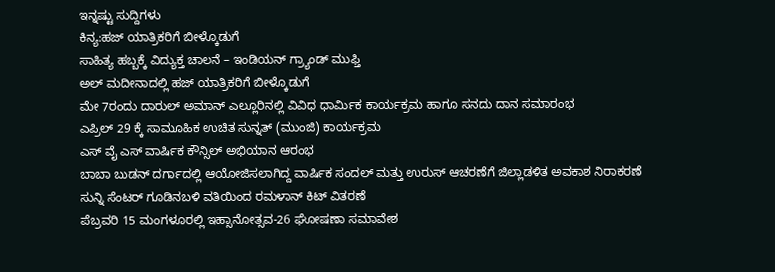ಇನ್ನಷ್ಟು ಸುದ್ದಿಗಳು
ಕಿನ್ಯ:ಹಜ್ ಯಾತ್ರಿಕರಿಗೆ ಬೀಳ್ಕೊಡುಗೆ
ಸಾಹಿತ್ಯ ಹಬ್ಬಕ್ಕೆ ವಿದ್ಯುಕ್ತ ಚಾಲನೆ – ಇಂಡಿಯನ್ ಗ್ರ್ಯಾಂಡ್ ಮುಫ್ತಿ
ಅಲ್ ಮದೀನಾದಲ್ಲಿ ಹಜ್ ಯಾತ್ರಿಕರಿಗೆ ಬೀಳ್ಕೊಡುಗೆ
ಮೇ 7ರಂದು ದಾರುಲ್ ಅಮಾನ್ ಎಲ್ಲೂರಿನಲ್ಲಿ ವಿವಿಧ ಧಾರ್ಮಿಕ ಕಾರ್ಯಕ್ರಮ ಹಾಗೂ ಸನದು ದಾನ ಸಮಾರಂಭ
ಎಪ್ರಿಲ್ 29 ಕ್ಕೆ ಸಾಮೂಹಿಕ ಉಚಿತ ಸುನ್ನತ್ (ಮುಂಜಿ) ಕಾರ್ಯಕ್ರಮ
ಎಸ್ ವೈ ಎಸ್ ವಾರ್ಷಿಕ ಕೌನ್ಸಿಲ್ ಅಭಿಯಾನ ಆರಂಭ
ಬಾಬಾ ಬುಡನ್ ದರ್ಗಾದಲ್ಲಿ ಆಯೋಜಿಸಲಾಗಿದ್ದ ವಾರ್ಷಿಕ ಸಂದಲ್ ಮತ್ತು ಉರುಸ್ ಆಚರಣೆಗೆ ಜಿಲ್ಲಾಡಳಿತ ಅವಕಾಶ ನಿರಾಕರಣೆ
ಸುನ್ನಿ ಸೆಂಟರ್ ಗೂಡಿನಬಳಿ ವತಿಯಿಂದ ರಮಳಾನ್ ಕಿಟ್ ವಿತರಣೆ
ಪೆಬ್ರವರಿ 15 ಮಂಗಳೂರಲ್ಲಿ ಇಹ್ಸಾನೋತ್ಸವ-26 ಘೋಷಣಾ ಸಮಾವೇಶ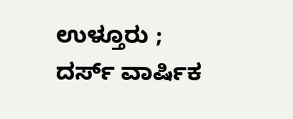ಉಳ್ತೂರು ; ದರ್ಸ್ ವಾರ್ಷಿಕ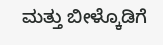ಮತ್ತು ಬೀಳ್ಕೊಡಿಗೆ